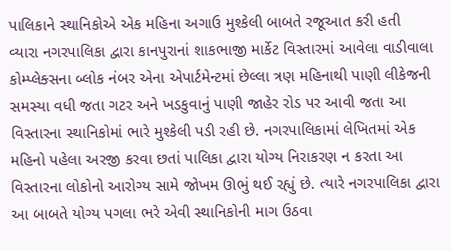પાલિકાને સ્થાનિકોએ એક મહિના અગાઉ મુશ્કેલી બાબતે રજૂઆત કરી હતી
વ્યારા નગરપાલિકા દ્વારા કાનપુરાનાં શાકભાજી માર્કેટ વિસ્તારમાં આવેલા વાડીવાલા કોમ્પ્લેક્સના બ્લોક નંબર એના એપાર્ટમેન્ટમાં છેલ્લા ત્રણ મહિનાથી પાણી લીકેજની સમસ્યા વધી જતા ગટર અને ખડકુવાનું પાણી જાહેર રોડ પર આવી જતા આ વિસ્તારના સ્થાનિકોમાં ભારે મુશ્કેલી પડી રહી છે. નગરપાલિકામાં લેખિતમાં એક મહિનો પહેલા અરજી કરવા છતાં પાલિકા દ્વારા યોગ્ય નિરાકરણ ન કરતા આ વિસ્તારના લોકોનો આરોગ્ય સામે જોખમ ઊભું થઈ રહ્યું છે. ત્યારે નગરપાલિકા દ્વારા આ બાબતે યોગ્ય પગલા ભરે એવી સ્થાનિકોની માગ ઉઠવા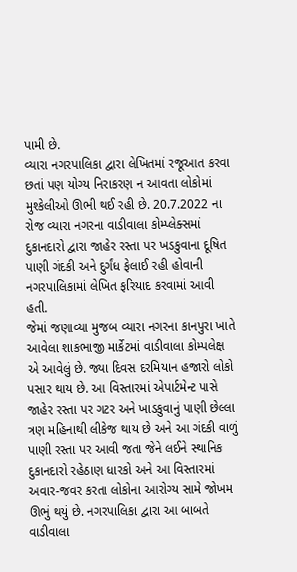પામી છે.
વ્યારા નગરપાલિકા દ્વારા લેખિતમાં રજૂઆત કરવા છતાં પણ યોગ્ય નિરાકરણ ન આવતા લોકોમાં મુશ્કેલીઓ ઊભી થઈ રહી છે. 20.7.2022 ના રોજ વ્યારા નગરના વાડીવાલા કોમ્પ્લેક્સમાં દુકાનદારો દ્વારા જાહેર રસ્તા પર ખડકુવાના દૂષિત પાણી ગંદકી અને દુર્ગંધ ફેલાઈ રહી હોવાની નગરપાલિકામાં લેખિત ફરિયાદ કરવામાં આવી હતી.
જેમાં જણાવ્યા મુજબ વ્યારા નગરના કાનપુરા ખાતે આવેલા શાકભાજી માર્કેટમાં વાડીવાલા કોમ્પલેક્ષ એ આવેલું છે. જ્યા દિવસ દરમિયાન હજારો લોકો પસાર થાય છે. આ વિસ્તારમાં એપાર્ટમેન્ટ પાસે જાહેર રસ્તા પર ગટર અને ખાડકુવાનું પાણી છેલ્લા ત્રણ મહિનાથી લીકેજ થાય છે અને આ ગંદકી વાળું પાણી રસ્તા પર આવી જતા જેને લઈને સ્થાનિક દુકાનદારો રહેઠાણ ધારકો અને આ વિસ્તારમાં અવાર-જવર કરતા લોકોના આરોગ્ય સામે જોખમ ઊભું થયું છે. નગરપાલિકા દ્વારા આ બાબતે વાડીવાલા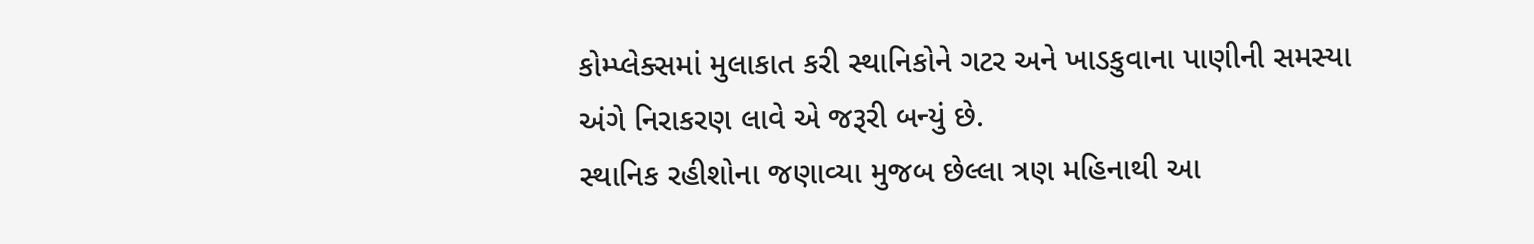કોમ્પ્લેક્સમાં મુલાકાત કરી સ્થાનિકોને ગટર અને ખાડકુવાના પાણીની સમસ્યા અંગે નિરાકરણ લાવે એ જરૂરી બન્યું છે.
સ્થાનિક રહીશોના જણાવ્યા મુજબ છેલ્લા ત્રણ મહિનાથી આ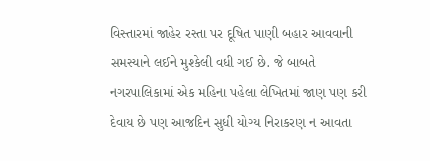વિસ્તારમાં જાહેર રસ્તા પર દૂષિત પાણી બહાર આવવાની સમસ્યાને લઈને મુશ્કેલી વધી ગઈ છે. જે બાબતે નગરપાલિકામાં એક મહિના પહેલા લેખિતમાં જાણ પણ કરી દેવાય છે પણ આજદિન સુધી યોગ્ય નિરાકરણ ન આવતા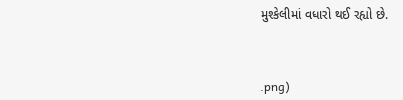મુશ્કેલીમાં વધારો થઈ રહ્યો છે.



.png)